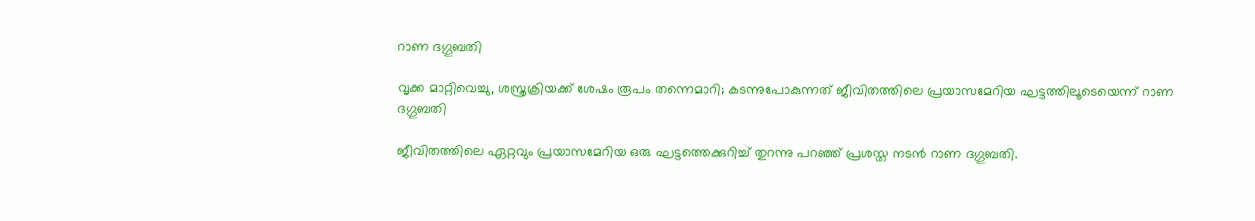റാണ ദഗ്ഗുബതി

വൃക്ക മാറ്റിവെച്ചു, ശസ്ത്രക്രിയക്ക് ശേഷം രൂപം തന്നെമാറി; കടന്നുപോകുന്നത് ജീവിതത്തിലെ പ്രയാസമേറിയ ഘട്ടത്തിലൂടെയെന്ന് റാണ ദഗ്ഗുബതി

ജീവിതത്തിലെ ഏറ്റവും പ്രയാസമേറിയ ഒരു ഘട്ടത്തെക്കുറിച്ച് തുറന്നു പറഞ്ഞ് പ്രശസ്ത നടൻ റാണ ദഗ്ഗുബതി.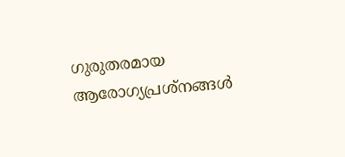ഗുരുതരമായ ആരോഗ്യപ്രശ്നങ്ങൾ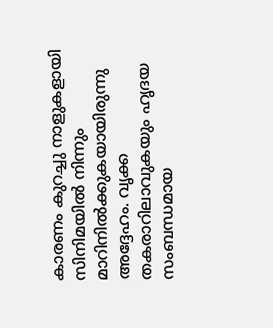കാരണം കുറച്ചു നാളുകളായി സിനിമയിൽ നിന്നും മാറിനിൽക്കുകയായിരുന്നു അദ്ദേഹം. വൃക്ക തകരാറിലാവുകയും ഹൃദയ സംബന്ധമായ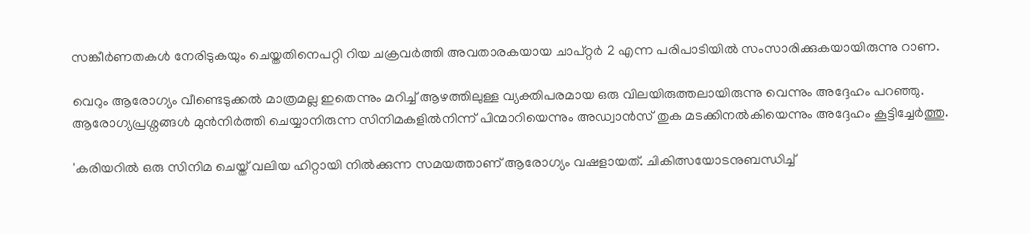സങ്കീർണതകൾ നേരിടുകയും ചെയ്തതിനെപറ്റി റിയ ചക്രവർത്തി അവതാരകയായ ചാപ്റ്റർ 2 എന്ന പരിപാടിയിൽ സംസാരിക്കുകയായിരുന്നു റാണ.

വെറും ആരോഗ്യം വീണ്ടെടുക്കൽ മാത്രമല്ല ഇതെന്നും മറിച്ച് ആഴത്തിലുള്ള വ്യക്തിപരമായ ഒരു വിലയിരുത്തലായിരുന്നു വെന്നും അദ്ദേഹം പറഞ്ഞു. ആരോഗ്യപ്രശ്നങ്ങൾ മുൻനിർത്തി ചെയ്യാനിരുന്ന സിനിമകളിൽനിന്ന് പിന്മാറിയെന്നും അഡ്വാൻസ് തുക മടക്കിനൽകിയെന്നും അദ്ദേഹം കൂട്ടിച്ചേർത്തു.

'കരിയറിൽ ഒരു സിനിമ ചെയ്ത് വലിയ ഹിറ്റായി നിൽക്കുന്ന സമയത്താണ് ആരോഗ്യം വഷളായത്. ചികിത്സയോടനുബന്ധിച്ച്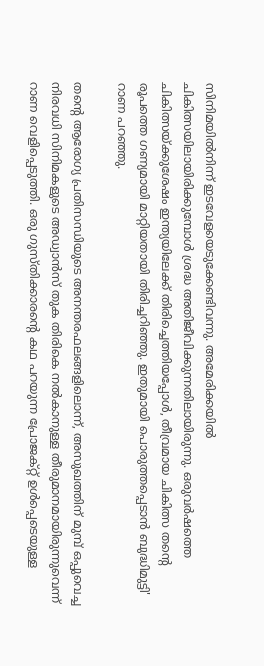സിനിമയിൽനിന്ന് ഇടവേളയെടുക്കേണ്ടിവന്നു. അമേരിക്കയിൽ ചികിത്സയിലായിരിക്കുമ്പോൾ ശ്രദ്ധ അതിജീവിക്കുന്നതിലായിരുന്നു. ഒരുവർഷത്തെ ചികിത്സയ്ക്കുശേഷം ഇന്ത്യയിലേക്ക് തിരിച്ചെത്തിയപ്പോൾ, തീവ്രമായ ചികിത്സ തന്റെ രൂപത്തെ ഗണ്യമായി മാറ്റിയതായി തിരിച്ചറിഞ്ഞു. ഇതുമായി പൊരുത്തപ്പെടാൻ ബുദ്ധിമുട്ടി' റാണ പറഞ്ഞു.

തന്റെ ആരോഗ്യ പ്രതിസന്ധിയുടെ അനന്തരഫലങ്ങളിലൊന്ന്, അസുഖത്തിന് മുമ്പ് ഒപ്പുവെച്ച നിരവധി സിനിമകളുടെ അഡ്വാൻസ് തുക തിരികെ നൽകാനുള്ള തീരുമാനമായിരുന്നുവെന്ന് റാണ വെളിപ്പെടുത്തി. ഒരു ഗുസ്തിക്കാരന്റെ കഥ പറയുന്ന പ്രോജക്റ്റ് ഉൾപ്പെടെയുള്ള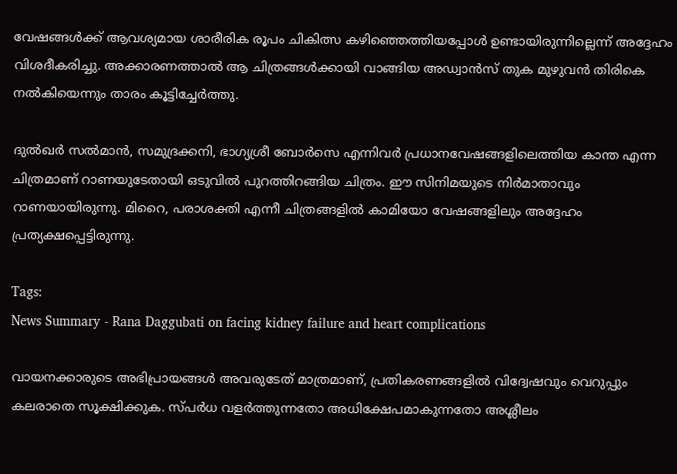വേഷങ്ങൾക്ക് ആവശ്യമായ ശാരീരിക രൂപം ചികിത്സ കഴിഞ്ഞെത്തിയപ്പോൾ ഉണ്ടായിരുന്നില്ലെന്ന് അദ്ദേഹം വിശദീകരിച്ചു. അക്കാരണത്താൽ ആ ചിത്രങ്ങൾക്കായി വാങ്ങിയ അഡ്വാൻസ് തുക മുഴുവൻ തിരികെ നൽകിയെന്നും താരം കൂട്ടിച്ചേർത്തു.

ദുൽഖർ സൽമാൻ, സമുദ്രക്കനി, ഭാഗ്യശ്രീ ബോർസെ എന്നിവർ പ്രധാനവേഷങ്ങളിലെത്തിയ കാന്ത എന്ന ചിത്രമാണ് റാണയുടേതായി ഒടുവിൽ പുറത്തിറങ്ങിയ ചിത്രം. ഈ സിനിമയുടെ നിർമാതാവും റാണയായിരുന്നു. മിറൈ, പരാശക്തി എന്നീ ചിത്രങ്ങളിൽ കാമിയോ വേഷങ്ങളിലും അദ്ദേഹം പ്രത്യക്ഷപ്പെട്ടിരുന്നു.

Tags:
News Summary - Rana Daggubati on facing kidney failure and heart complications

വായനക്കാരുടെ അഭിപ്രായങ്ങള്‍ അവരുടേത് മാത്രമാണ്, പ്രതികരണങ്ങളിൽ വിദ്വേഷവും വെറുപ്പും കലരാതെ സൂക്ഷിക്കുക. സ്പർധ വളർത്തുന്നതോ അധിക്ഷേപമാകുന്നതോ അശ്ലീലം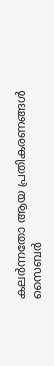കലർന്നതോ ആയ പ്രതികരണങ്ങൾ സൈബർ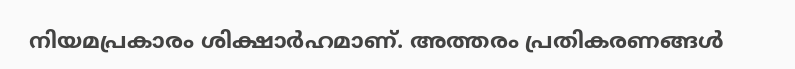നിയമപ്രകാരം ശിക്ഷാർഹമാണ്. അത്തരം പ്രതികരണങ്ങൾ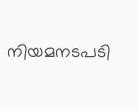നിയമനടപടി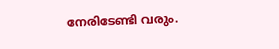നേരിടേണ്ടി വരും.